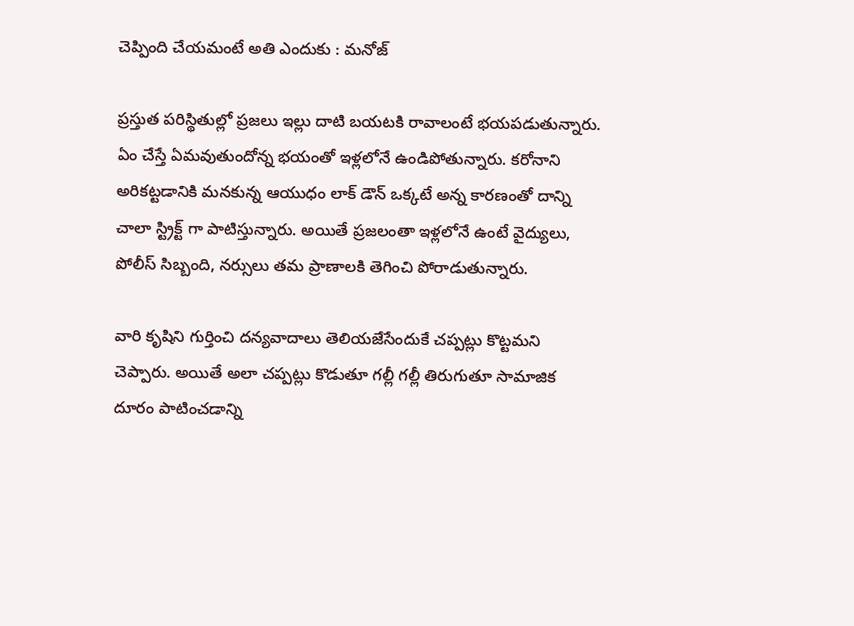చెప్పింది చేయమంటే అతి ఎందుకు : మనోజ్

ప్రస్తుత పరిస్థితుల్లో ప్రజలు ఇల్లు దాటి బయటకి రావాలంటే భయపడుతున్నారు. ఏం చేస్తే ఏమవుతుందోన్న భయంతో ఇళ్లలోనే ఉండిపోతున్నారు. కరోనాని అరికట్టడానికి మనకున్న ఆయుధం లాక్ డౌన్ ఒక్కటే అన్న కారణంతో దాన్ని చాలా స్ట్రిక్ట్ గా పాటిస్తున్నారు. అయితే ప్రజలంతా ఇళ్లలోనే ఉంటే వైద్యులు, పోలీస్ సిబ్బంది, నర్సులు తమ ప్రాణాలకి తెగించి పోరాడుతున్నారు.

వారి కృషిని గుర్తించి దన్యవాదాలు తెలియజేసేందుకే చప్పట్లు కొట్టమని చెప్పారు. అయితే అలా చప్పట్లు కొడుతూ గల్లీ గల్లీ తిరుగుతూ సామాజిక దూరం పాటించడాన్ని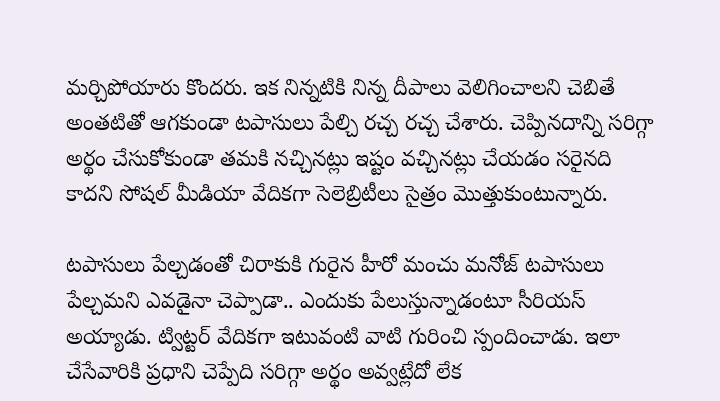మర్చిపోయారు కొందరు. ఇక నిన్నటికి నిన్న దీపాలు వెలిగించాలని చెబితే అంతటితో ఆగకుండా టపాసులు పేల్చి రచ్చ రచ్చ చేశారు. చెప్పినదాన్ని సరిగ్గా అర్థం చేసుకోకుండా తమకి నచ్చినట్లు ఇష్టం వచ్చినట్లు చేయడం సరైనది కాదని సోషల్ మీడియా వేదికగా సెలెబ్రిటీలు సైత్రం మొత్తుకుంటున్నారు.

టపాసులు పేల్చడంతో చిరాకుకి గురైన హీరో మంచు మనోజ్ టపాసులు పేల్చమని ఎవడైనా చెప్పాడా.. ఎందుకు పేలుస్తున్నాడంటూ సీరియస్ అయ్యాడు. ట్విట్టర్ వేదికగా ఇటువంటి వాటి గురించి స్పందించాడు. ఇలా చేసేవారికి ప్రధాని చెప్పేది సరిగ్గా అర్థం అవ్వట్లేదో లేక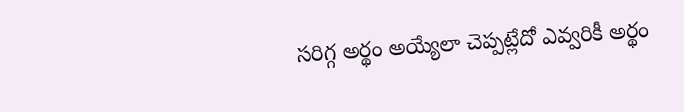సరిగ్గ అర్థం అయ్యేలా చెప్పట్లేదో ఎవ్వరికీ అర్థం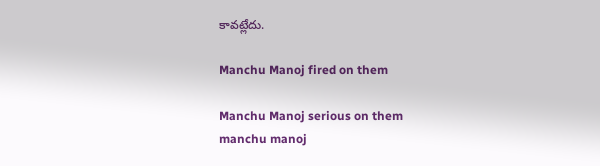కావట్లేదు.

Manchu Manoj fired on them

Manchu Manoj serious on them
manchu manoj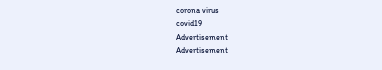corona virus
covid19
Advertisement
Advertisement